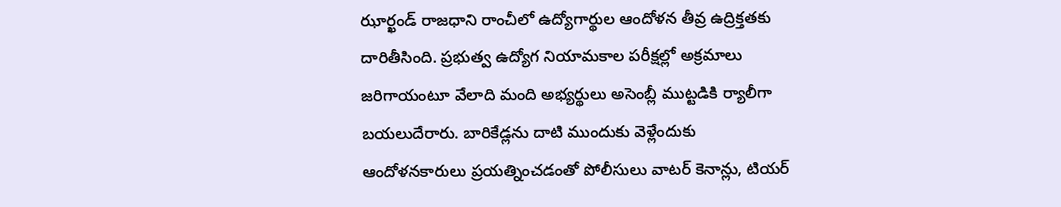ఝార్ఖండ్ రాజధాని రాంచీలో ఉద్యోగార్థుల ఆందోళన తీవ్ర ఉద్రిక్తతకు దారితీసింది. ప్రభుత్వ ఉద్యోగ నియామకాల పరీక్షల్లో అక్రమాలు జరిగాయంటూ వేలాది మంది అభ్యర్థులు అసెంబ్లీ ముట్టడికి ర్యాలీగా బయలుదేరారు. బారికేడ్లను దాటి ముందుకు వెళ్లేందుకు ఆందోళనకారులు ప్రయత్నించడంతో పోలీసులు వాటర్ కెనాన్లు, టియర్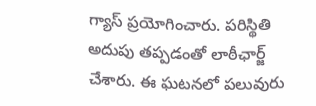గ్యాస్ ప్రయోగించారు. పరిస్థితి అదుపు తప్పడంతో లాఠీఛార్జ్ చేశారు. ఈ ఘటనలో పలువురు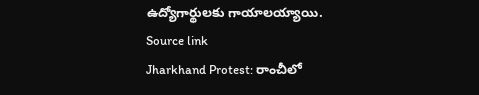ఉద్యోగార్థులకు గాయాలయ్యాయి.
Source link
Jharkhand Protest: రాంచీలో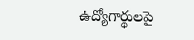ఉద్యోగార్థులపై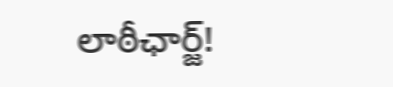లాఠీఛార్జ్!